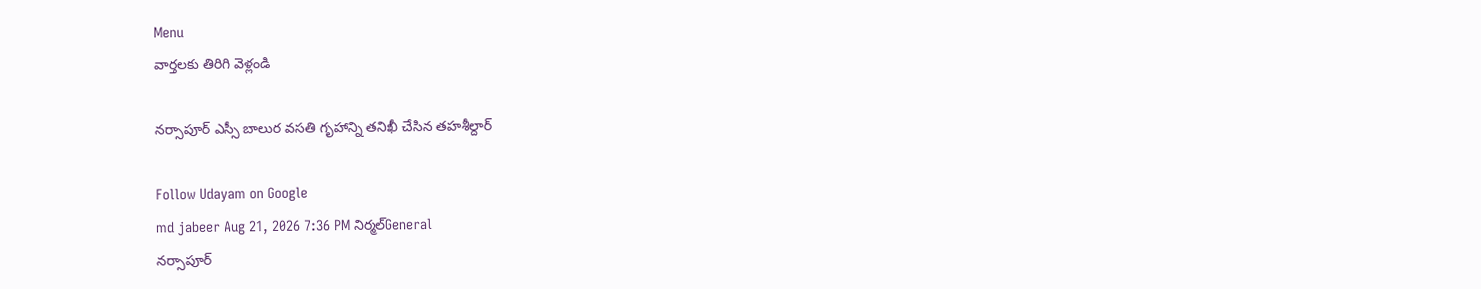Menu
వార్తలకు తిరిగి వెళ్లండి

నర్సాపూర్ ఎస్సీ బాలుర వసతి గృహాన్ని తనిఖీ చేసిన తహశీల్దార్

Follow Udayam on Google
md jabeer Aug 21, 2026 7:36 PM నిర్మల్General
నర్సాపూర్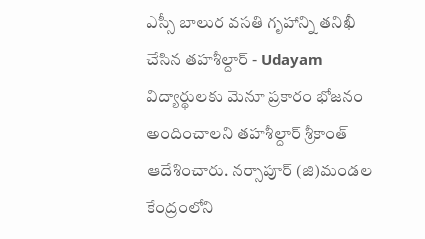ఎస్సీ బాలుర వసతి గృహాన్ని తనిఖీ చేసిన తహశీల్దార్ - Udayam
విద్యార్థులకు మెనూ ప్రకారం భోజనం అందించాలని తహశీల్దార్ శ్రీకాంత్ ఆదేశించారు. నర్సాపూర్ (జి)మండల కేంద్రంలోని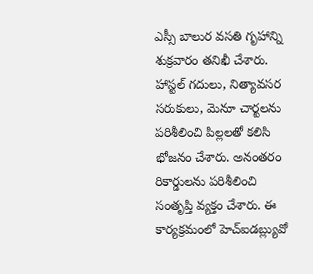ఎస్సీ బాలుర వసతి గృహాన్ని శుక్రవారం తనిఖీ చేశారు. హాస్టల్ గదులు, నిత్యావసర సరుకులు, మెనూ చార్టలను పరిశీలించి పిల్లలతో కలిసి భోజనం చేశారు. అనంతరం రికార్డులను పరిశీలించి సంతృప్తి వ్యక్తం చేశారు. ఈ కార్యక్రమంలో హెచ్ఐడబ్ల్యువో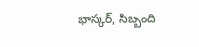భాస్కర్, సిబ్బంది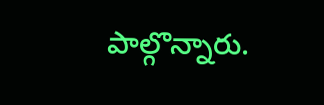పాల్గొన్నారు.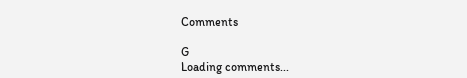Comments

G
Loading comments...